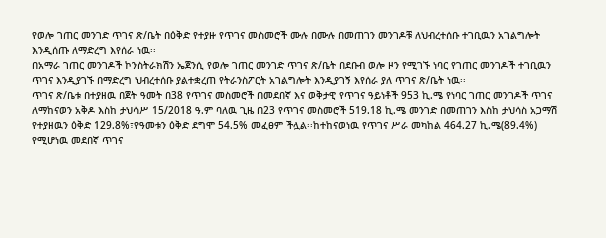የወሎ ገጠር መንገድ ጥገና ጽ/ቤት በዕቅድ የተያዙ የጥገና መስመሮች ሙሉ በሙሉ በመጠገን መንገዶቹ ለህብረተሰቡ ተገቢዉን አገልግሎት እንዲሰጡ ለማድረግ እየሰራ ነዉ፡፡
በአማራ ገጠር መንገዶች ኮንስትራክሽን ኤጀንሲ የወሎ ገጠር መንገድ ጥገና ጽ/ቤት በደቡብ ወሎ ዞን የሚገኙ ነባር የገጠር መንገዶች ተገቢዉን ጥገና እንዲያገኙ በማድረግ ህብረተሰቡ ያልተቋረጠ የትራንስፖርት አገልግሎት እንዲያገኝ እየሰራ ያለ ጥገና ጽ/ቤት ነዉ፡፡
ጥገና ጽ/ቤቱ በተያዘዉ በጀት ዓመት በ38 የጥገና መስመሮች በመደበኛ እና ወቅታዊ የጥገና ዓይነቶች 953 ኪ.ሜ የነባር ገጠር መንገዶች ጥገና ለማከናወን አቅዶ እስከ ታህሳሥ 15/2018 ዓ.ም ባለዉ ጊዜ በ23 የጥገና መስመሮች 519.18 ኪ.ሜ መንገድ በመጠገን እስከ ታህሳስ አጋማሽ የተያዘዉን ዕቅድ 129.8%፣የዓመቱን ዕቅድ ደግሞ 54.5% መፈፀም ችሏል፡፡ከተከናወነዉ የጥገና ሥራ መካከል 464.27 ኪ.ሜ(89.4%) የሚሆነዉ መደበኛ ጥገና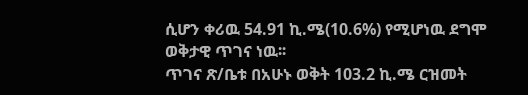ሲሆን ቀሪዉ 54.91 ኪ.ሜ(10.6%) የሚሆነዉ ደግሞ ወቅታዊ ጥገና ነዉ፡፡
ጥገና ጽ/ቤቱ በአሁኑ ወቅት 103.2 ኪ.ሜ ርዝመት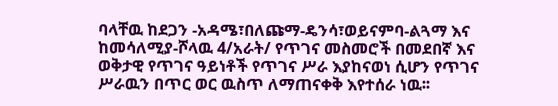ባላቸዉ ከደጋን -አዳሜ፣በለጩማ-ዴንሳ፣ወይናምባ-ልጓማ እና ከመሳለሚያ-ሾላዉ 4/አራት/ የጥገና መስመሮች በመደበኛ እና ወቅታዊ የጥገና ዓይነቶች የጥገና ሥራ እያከናወነ ሲሆን የጥገና ሥራዉን በጥር ወር ዉስጥ ለማጠናቀቅ እየተሰራ ነዉ፡፡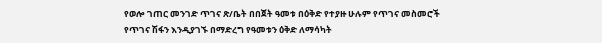የወሎ ገጠር መንገድ ጥገና ጽ/ቤት በበጀት ዓመቱ በዕቅድ የተያዙ ሁሉም የጥገና መስመሮች የጥገና ሽፋን እንዲያገኙ በማድረግ የዓመቱን ዕቅድ ለማሳካት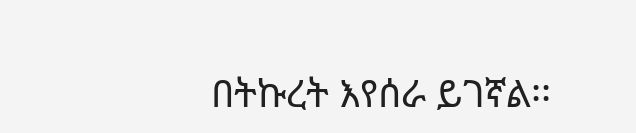በትኩረት እየሰራ ይገኛል፡፡